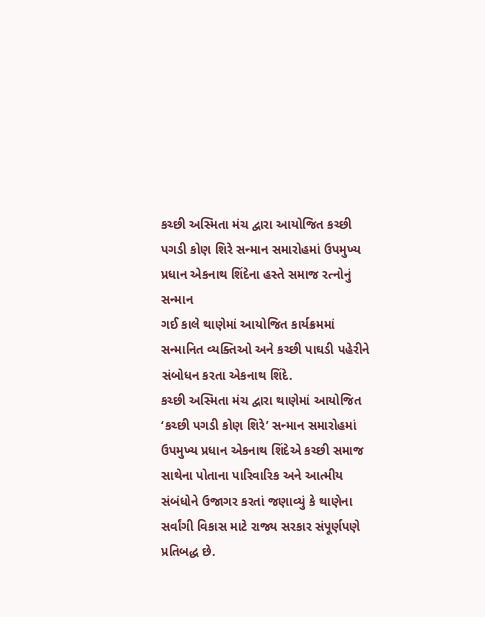કચ્છી અસ્મિતા મંચ દ્વારા આયોજિત કચ્છી પગડી કોણ શિરે સન્માન સમારોહમાં ઉપમુખ્ય પ્રધાન એકનાથ શિંદેના હસ્તે સમાજ રત્નોનું સન્માન
ગઈ કાલે થાણેમાં આયોજિત કાર્યક્રમમાં સન્માનિત વ્યક્તિઓ અને કચ્છી પાઘડી પહેરીને સંબોધન કરતા એકનાથ શિંદે.
કચ્છી અસ્મિતા મંચ દ્વારા થાણેમાં આયોજિત ‘કચ્છી પગડી કોણ શિરે’ સન્માન સમારોહમાં ઉપમુખ્ય પ્રધાન એકનાથ શિંદેએ કચ્છી સમાજ સાથેના પોતાના પારિવારિક અને આત્મીય સંબંધોને ઉજાગર કરતાં જણાવ્યું કે થાણેના સર્વાંગી વિકાસ માટે રાજ્ય સરકાર સંપૂર્ણપણે પ્રતિબદ્ધ છે.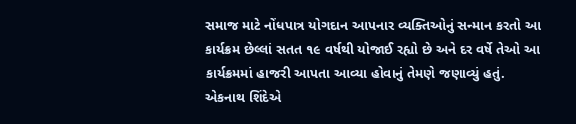સમાજ માટે નોંધપાત્ર યોગદાન આપનાર વ્યક્તિઓનું સન્માન કરતો આ કાર્યક્રમ છેલ્લાં સતત ૧૯ વર્ષથી યોજાઈ રહ્યો છે અને દર વર્ષે તેઓ આ કાર્યક્રમમાં હાજરી આપતા આવ્યા હોવાનું તેમણે જણાવ્યું હતું.
એકનાથ શિંદેએ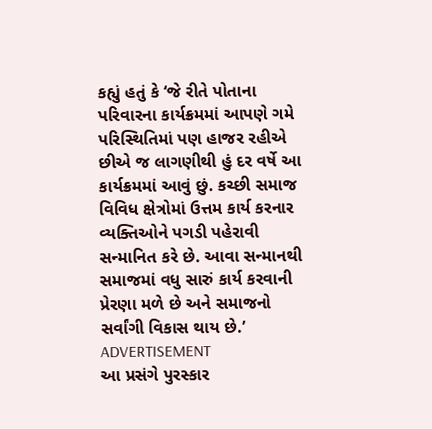કહ્યું હતું કે ‘જે રીતે પોતાના પરિવારના કાર્યક્રમમાં આપણે ગમે પરિસ્થિતિમાં પણ હાજર રહીએ છીએ જ લાગણીથી હું દર વર્ષે આ કાર્યક્રમમાં આવું છું. કચ્છી સમાજ વિવિધ ક્ષેત્રોમાં ઉત્તમ કાર્ય કરનાર વ્યક્તિઓને પગડી પહેરાવી સન્માનિત કરે છે. આવા સન્માનથી સમાજમાં વધુ સારું કાર્ય કરવાની પ્રેરણા મળે છે અને સમાજનો સર્વાંગી વિકાસ થાય છે.’
ADVERTISEMENT
આ પ્રસંગે પુરસ્કાર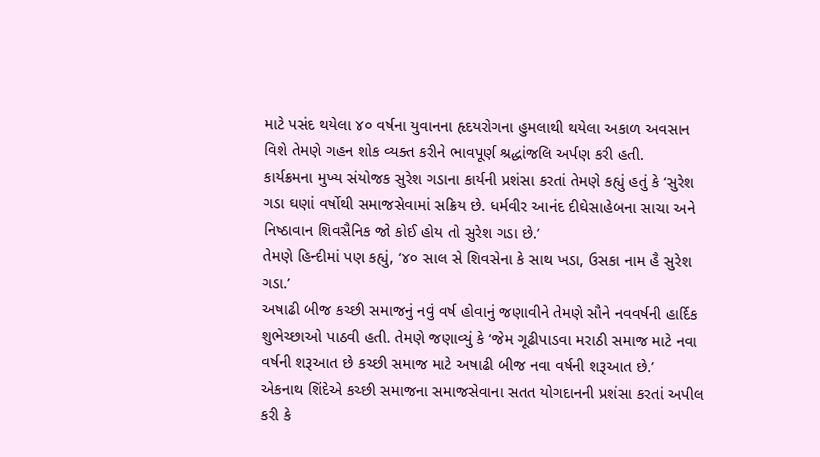માટે પસંદ થયેલા ૪૦ વર્ષના યુવાનના હૃદયરોગના હુમલાથી થયેલા અકાળ અવસાન વિશે તેમણે ગહન શોક વ્યક્ત કરીને ભાવપૂર્ણ શ્રદ્ધાંજલિ અર્પણ કરી હતી.
કાર્યક્રમના મુખ્ય સંયોજક સુરેશ ગડાના કાર્યની પ્રશંસા કરતાં તેમણે કહ્યું હતું કે ‘સુરેશ ગડા ઘણાં વર્ષોથી સમાજસેવામાં સક્રિય છે. ધર્મવીર આનંદ દીઘેસાહેબના સાચા અને નિષ્ઠાવાન શિવસૈનિક જો કોઈ હોય તો સુરેશ ગડા છે.’
તેમણે હિન્દીમાં પણ કહ્યું, ‘૪૦ સાલ સે શિવસેના કે સાથ ખડા, ઉસકા નામ હૈ સુરેશ ગડા.’
અષાઢી બીજ કચ્છી સમાજનું નવું વર્ષ હોવાનું જણાવીને તેમણે સૌને નવવર્ષની હાર્દિક શુભેચ્છાઓ પાઠવી હતી. તેમણે જણાવ્યું કે ‘જેમ ગૂઢીપાડવા મરાઠી સમાજ માટે નવા વર્ષની શરૂઆત છે કચ્છી સમાજ માટે અષાઢી બીજ નવા વર્ષની શરૂઆત છે.’
એકનાથ શિંદેએ કચ્છી સમાજના સમાજસેવાના સતત યોગદાનની પ્રશંસા કરતાં અપીલ કરી કે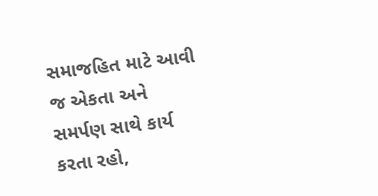સમાજહિત માટે આવી જ એકતા અને સમર્પણ સાથે કાર્ય કરતા રહો,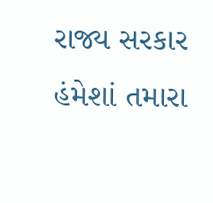રાજ્ય સરકાર હંમેશાં તમારા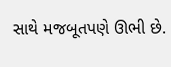સાથે મજબૂતપણે ઊભી છે.